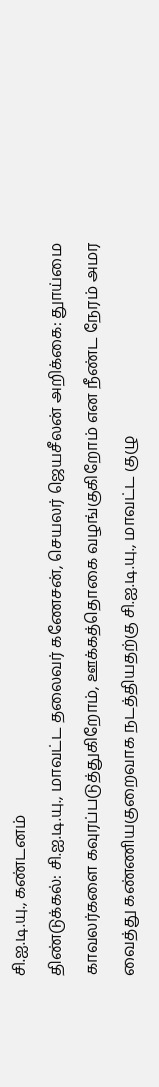சி.ஐ.டி.யு., கண்டனம்
திண்டுக்கல்: சி.ஐ.டி.யு., மாவட்ட தலைவர் கணேசன், செயலர் ஜெயசீலன் அறிக்கை: துாய்மை காவலர்களை கவுரப்படுத்துகிறோம், ஊக்கத்தொகை வழங்குகிறோம் என நீண்ட நேரம் அமர வைத்து கண்ணியகுறைவாக நடத்தியதற்கு சி.ஐ.டி.யு., மாவட்ட குழு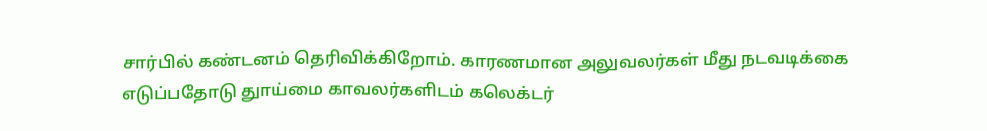சார்பில் கண்டனம் தெரிவிக்கிறோம். காரணமான அலுவலர்கள் மீது நடவடிக்கை எடுப்பதோடு துாய்மை காவலர்களிடம் கலெக்டர்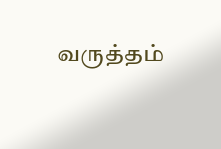வருத்தம்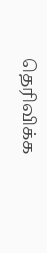தெரிவிக்க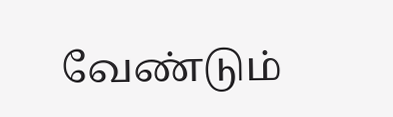வேண்டும்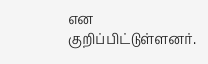என குறிப்பிட்டுள்ளனர்.